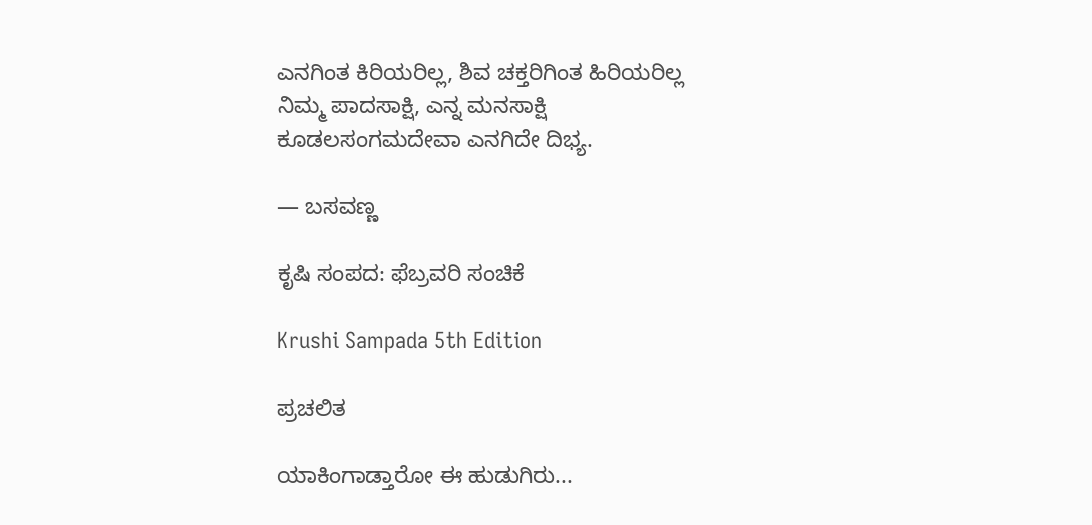ಎನಗಿಂತ ಕಿರಿಯರಿಲ್ಲ, ಶಿವ ಚಕ್ತರಿಗಿಂತ ಹಿರಿಯರಿಲ್ಲ
ನಿಮ್ಮ ಪಾದಸಾಕ್ಷಿ, ಎನ್ನ ಮನಸಾಕ್ಷಿ
ಕೂಡಲಸಂಗಮದೇವಾ ಎನಗಿದೇ ದಿಭ್ಯ.

— ಬಸವಣ್ಣ

ಕೃಷಿ ಸಂಪದ: ಫೆಬ್ರವರಿ ಸಂಚಿಕೆ

Krushi Sampada 5th Edition

ಪ್ರಚಲಿತ

ಯಾಕಿಂಗಾಡ್ತಾರೋ ಈ ಹುಡುಗಿರು...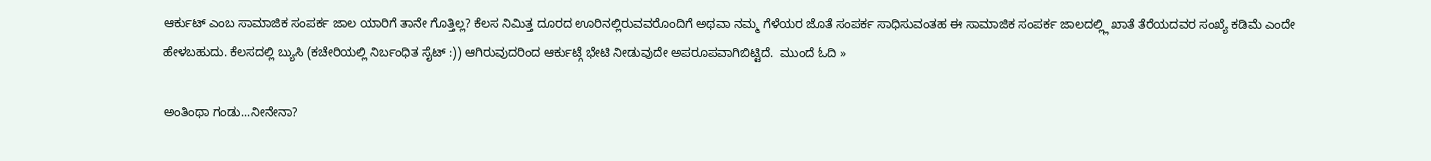ಆರ್ಕುಟ್ ಎಂಬ ಸಾಮಾಜಿಕ ಸಂಪರ್ಕ ಜಾಲ ಯಾರಿಗೆ ತಾನೇ ಗೊತ್ತಿಲ್ಲ? ಕೆಲಸ ನಿಮಿತ್ತ ದೂರದ ಊರಿನಲ್ಲಿರುವವರೊಂದಿಗೆ ಅಥವಾ ನಮ್ಮ ಗೆಳೆಯರ ಜೊತೆ ಸಂಪರ್ಕ ಸಾಧಿಸುವಂತಹ ಈ ಸಾಮಾಜಿಕ ಸಂಪರ್ಕ ಜಾಲದಲ್ಲ್ಲಿ ಖಾತೆ ತೆರೆಯದವರ ಸಂಖ್ಯೆ ಕಡಿಮೆ ಎಂದೇ ಹೇಳಬಹುದು. ಕೆಲಸದಲ್ಲಿ ಬ್ಯುಸಿ (ಕಚೇರಿಯಲ್ಲಿ ನಿರ್ಬಂಧಿತ ಸೈಟ್ :)) ಆಗಿರುವುದರಿಂದ ಆರ್ಕುಟ್ಗೆ ಭೇಟಿ ನೀಡುವುದೇ ಅಪರೂಪವಾಗಿಬಿಟ್ಟಿದೆ.  ಮುಂದೆ ಓದಿ »

ಅಂತಿಂಥಾ ಗಂಡು...ನೀನೇನಾ?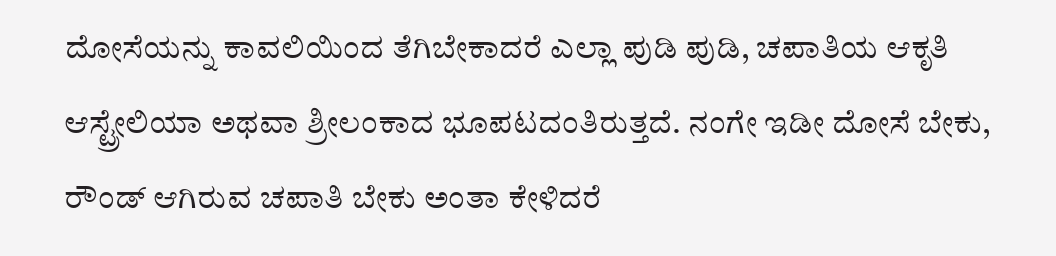ದೋಸೆಯನ್ನು ಕಾವಲಿಯಿಂದ ತೆಗಿಬೇಕಾದರೆ ಎಲ್ಲಾ ಪುಡಿ ಪುಡಿ, ಚಪಾತಿಯ ಆಕೃತಿ ಆಸ್ಟ್ರೇಲಿಯಾ ಅಥವಾ ಶ್ರೀಲಂಕಾದ ಭೂಪಟದಂತಿರುತ್ತದೆ. ನಂಗೇ ಇಡೀ ದೋಸೆ ಬೇಕು, ರೌಂಡ್ ಆಗಿರುವ ಚಪಾತಿ ಬೇಕು ಅಂತಾ ಕೇಳಿದರೆ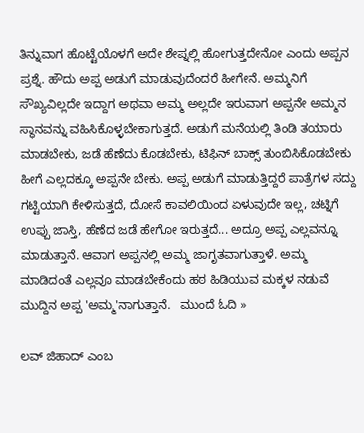ತಿನ್ನುವಾಗ ಹೊಟ್ಟೆಯೊಳಗೆ ಅದೇ ಶೇಪ್ನಲ್ಲಿ ಹೋಗುತ್ತದೇನೋ ಎಂದು ಅಪ್ಪನ ಪ್ರಶ್ನೆ. ಹೌದು ಅಪ್ಪ ಅಡುಗೆ ಮಾಡುವುದೆಂದರೆ ಹೀಗೇನೆ. ಅಮ್ಮನಿಗೆ ಸೌಖ್ಯವಿಲ್ಲದೇ ಇದ್ದಾಗ ಅಥವಾ ಅಮ್ಮ ಅಲ್ಲದೇ ಇರುವಾಗ ಅಪ್ಪನೇ ಅಮ್ಮನ ಸ್ಥಾನವನ್ನು ವಹಿಸಿಕೊಳ್ಳಬೇಕಾಗುತ್ತದೆ. ಅಡುಗೆ ಮನೆಯಲ್ಲಿ ತಿಂಡಿ ತಯಾರು ಮಾಡಬೇಕು, ಜಡೆ ಹೆಣೆದು ಕೊಡಬೇಕು, ಟಿಫಿನ್ ಬಾಕ್ಸ್ ತುಂಬಿಸಿಕೊಡಬೇಕು ಹೀಗೆ ಎಲ್ಲದಕ್ಕೂ ಅಪ್ಪನೇ ಬೇಕು. ಅಪ್ಪ ಅಡುಗೆ ಮಾಡುತ್ತಿದ್ದರೆ ಪಾತ್ರೆಗಳ ಸದ್ದು ಗಟ್ಟಿಯಾಗಿ ಕೇಳಿಸುತ್ತದೆ, ದೋಸೆ ಕಾವಲಿಯಿಂದ ಏಳುವುದೇ ಇಲ್ಲ, ಚಟ್ನಿಗೆ ಉಪ್ಪು ಜಾಸ್ತಿ, ಹೆಣೆದ ಜಡೆ ಹೇಗೋ ಇರುತ್ತದೆ... ಅದ್ರೂ ಅಪ್ಪ ಎಲ್ಲವನ್ನೂ ಮಾಡುತ್ತಾನೆ. ಆವಾಗ ಅಪ್ಪನಲ್ಲಿ ಅಮ್ಮ ಜಾಗೃತವಾಗುತ್ತಾಳೆ. ಅಮ್ಮ ಮಾಡಿದಂತೆ ಎಲ್ಲವೂ ಮಾಡಬೇಕೆಂದು ಹಠ ಹಿಡಿಯುವ ಮಕ್ಕಳ ನಡುವೆ ಮುದ್ದಿನ ಅಪ್ಪ 'ಅಮ್ಮ'ನಾಗುತ್ತಾನೆ.   ಮುಂದೆ ಓದಿ »

ಲವ್‌ ಜಿಹಾದ್‌ ಎಂಬ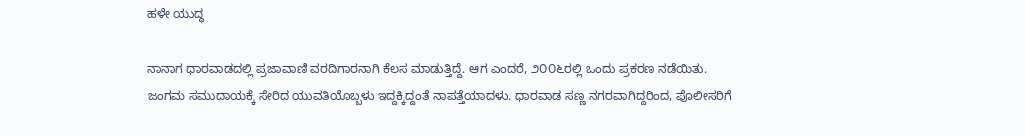ಹಳೇ ಯುದ್ಧ

ನಾನಾಗ ಧಾರವಾಡದಲ್ಲಿ ಪ್ರಜಾವಾಣಿ ವರದಿಗಾರನಾಗಿ ಕೆಲಸ ಮಾಡುತ್ತಿದ್ದೆ. ಆಗ ಎಂದರೆ, ೨೦೦೬ರಲ್ಲಿ ಒಂದು ಪ್ರಕರಣ ನಡೆಯಿತು. ಜಂಗಮ ಸಮುದಾಯಕ್ಕೆ ಸೇರಿದ ಯುವತಿಯೊಬ್ಬಳು ಇದ್ದಕ್ಕಿದ್ದಂತೆ ನಾಪತ್ತೆಯಾದಳು. ಧಾರವಾಡ ಸಣ್ಣ ನಗರವಾಗಿದ್ದರಿಂದ, ಪೊಲೀಸರಿಗೆ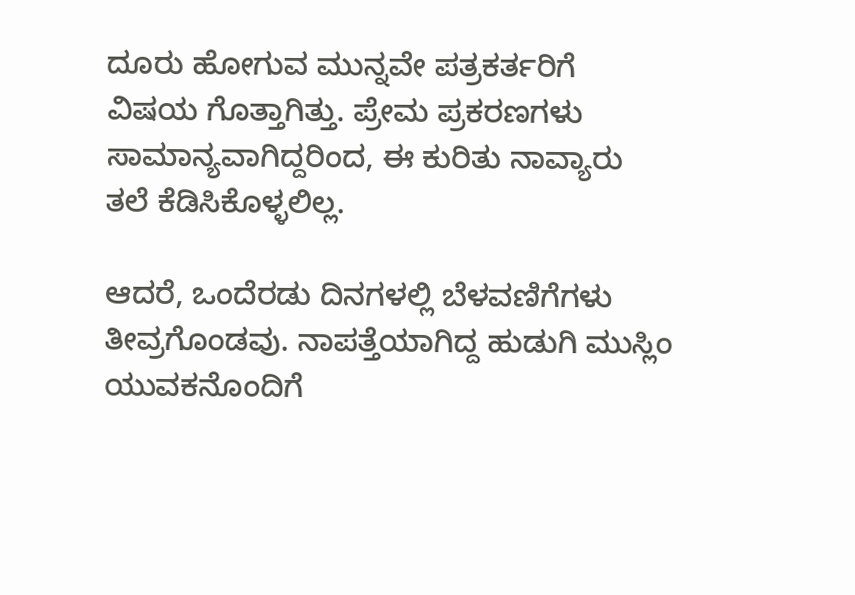ದೂರು ಹೋಗುವ ಮುನ್ನವೇ ಪತ್ರಕರ್ತರಿಗೆ ವಿಷಯ ಗೊತ್ತಾಗಿತ್ತು. ಪ್ರೇಮ ಪ್ರಕರಣಗಳು ಸಾಮಾನ್ಯವಾಗಿದ್ದರಿಂದ, ಈ ಕುರಿತು ನಾವ್ಯಾರು ತಲೆ ಕೆಡಿಸಿಕೊಳ್ಳಲಿಲ್ಲ.

ಆದರೆ, ಒಂದೆರಡು ದಿನಗಳಲ್ಲಿ ಬೆಳವಣಿಗೆಗಳು ತೀವ್ರಗೊಂಡವು. ನಾಪತ್ತೆಯಾಗಿದ್ದ ಹುಡುಗಿ ಮುಸ್ಲಿಂ ಯುವಕನೊಂದಿಗೆ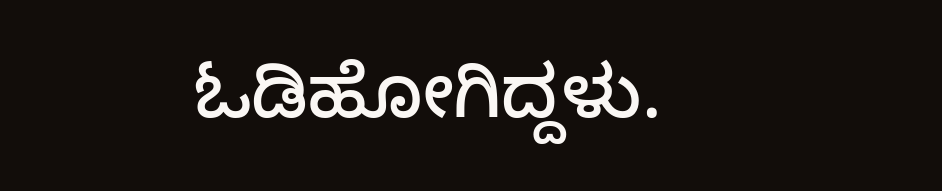ಓಡಿಹೋಗಿದ್ದಳು.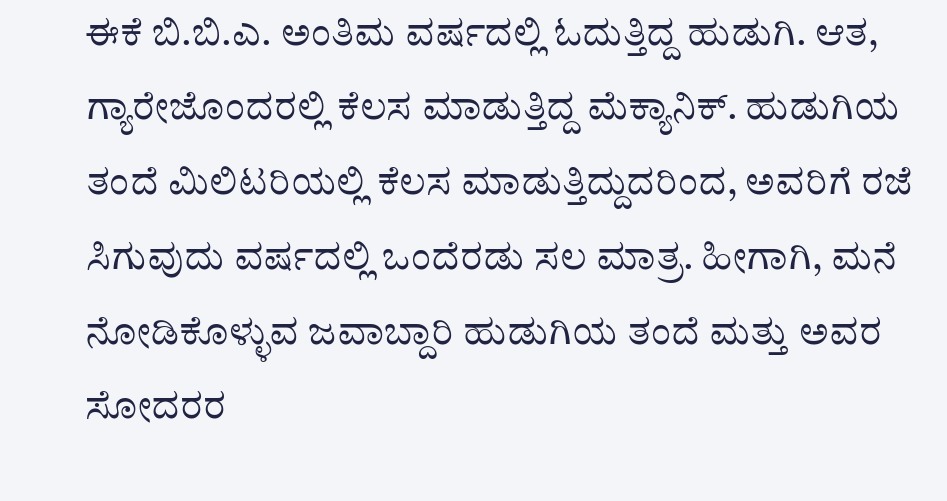ಈಕೆ ಬಿ.ಬಿ.ಎ. ಅಂತಿಮ ವರ್ಷದಲ್ಲಿ ಓದುತ್ತಿದ್ದ ಹುಡುಗಿ. ಆತ, ಗ್ಯಾರೇಜೊಂದರಲ್ಲಿ ಕೆಲಸ ಮಾಡುತ್ತಿದ್ದ ಮೆಕ್ಯಾನಿಕ್‌. ಹುಡುಗಿಯ ತಂದೆ ಮಿಲಿಟರಿಯಲ್ಲಿ ಕೆಲಸ ಮಾಡುತ್ತಿದ್ದುದರಿಂದ, ಅವರಿಗೆ ರಜೆ ಸಿಗುವುದು ವರ್ಷದಲ್ಲಿ ಒಂದೆರಡು ಸಲ ಮಾತ್ರ. ಹೀಗಾಗಿ, ಮನೆ ನೋಡಿಕೊಳ್ಳುವ ಜವಾಬ್ದಾರಿ ಹುಡುಗಿಯ ತಂದೆ ಮತ್ತು ಅವರ ಸೋದರರ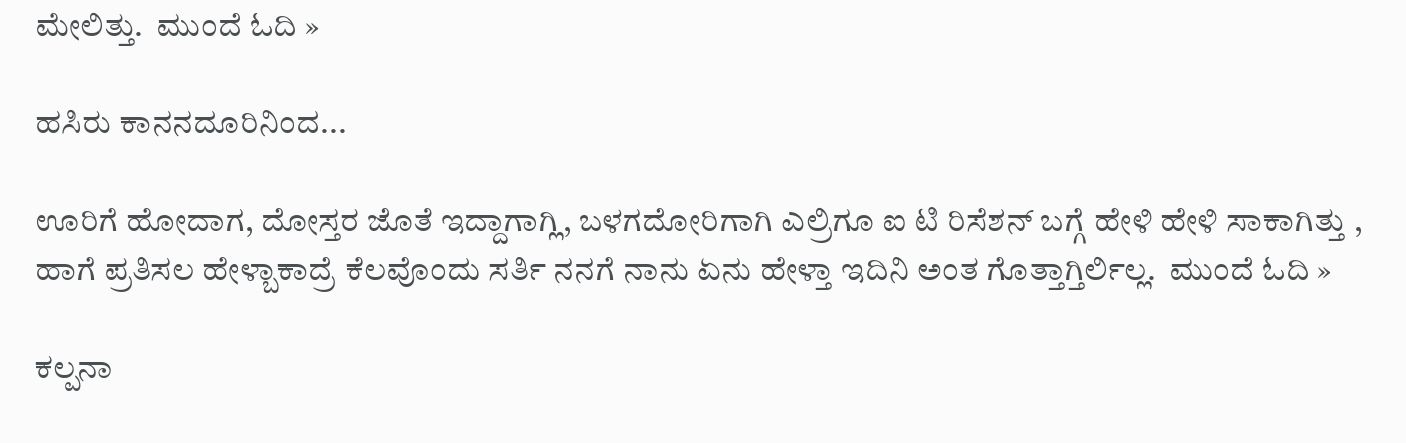ಮೇಲಿತ್ತು.  ಮುಂದೆ ಓದಿ »

ಹಸಿರು ಕಾನನದೂರಿನಿಂದ...

ಊರಿಗೆ ಹೋದಾಗ, ದೋಸ್ತರ ಜೊತೆ ಇದ್ದಾಗಾಗ್ಲಿ, ಬಳಗದೋರಿಗಾಗಿ ಎಲ್ರಿಗೂ ಐ ಟಿ ರಿಸೆಶನ್ ಬಗ್ಗೆ ಹೇಳಿ ಹೇಳಿ ಸಾಕಾಗಿತ್ತು , ಹಾಗೆ ಪ್ರತಿಸಲ ಹೇಳ್ಬಾಕಾದ್ರೆ ಕೆಲವೊಂದು ಸರ್ತಿ ನನಗೆ ನಾನು ಏನು ಹೇಳ್ತಾ ಇದಿನಿ ಅಂತ ಗೊತ್ತಾಗ್ತಿರ್ಲಿಲ್ಲ.  ಮುಂದೆ ಓದಿ »

ಕಲ್ಪನಾ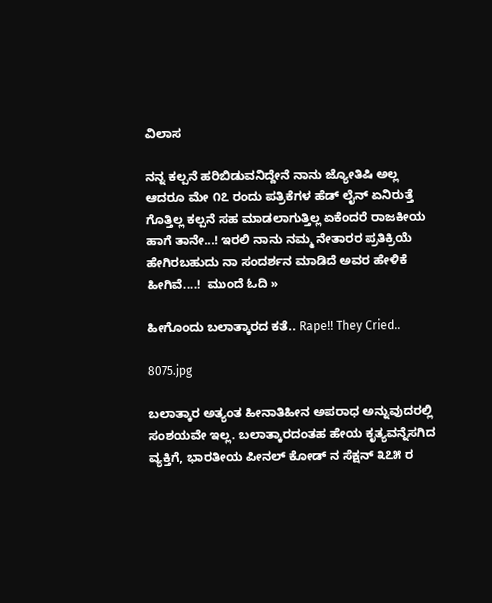ವಿಲಾಸ

ನನ್ನ ಕಲ್ಪನೆ ಹರಿಬಿಡುವನಿದ್ದೇನೆ ನಾನು ಜ್ಯೋತಿಷಿ ಅಲ್ಲ ಆದರೂ ಮೇ ೧೭ ರಂದು ಪತ್ರಿಕೆಗಳ ಹೆಡ್ ಲೈನ್ ಏನಿರುತ್ತೆ
ಗೊತ್ತಿಲ್ಲ ಕಲ್ಪನೆ ಸಹ ಮಾಡಲಾಗುತ್ತಿಲ್ಲ ಏಕೆಂದರೆ ರಾಜಕೀಯ ಹಾಗೆ ತಾನೇ...! ಇರಲಿ ನಾನು ನಮ್ಮ ನೇತಾರರ ಪ್ರತಿಕ್ರಿಯೆ ಹೇಗಿರಬಹುದು ನಾ ಸಂದರ್ಶನ ಮಾಡಿದೆ ಅವರ ಹೇಳಿಕೆ ಹೀಗಿವೆ....!  ಮುಂದೆ ಓದಿ »

ಹೀಗೊಂದು ಬಲಾತ್ಕಾರದ ಕತೆ.. Rape!! They Cried..

8075.jpg

ಬಲಾತ್ಕಾರ ಅತ್ಯಂತ ಹೀನಾತಿಹೀನ ಅಪರಾಧ ಅನ್ನುವುದರಲ್ಲಿ ಸಂಶಯವೇ ಇಲ್ಲ. ಬಲಾತ್ಕಾರದಂತಹ ಹೇಯ ಕೃತ್ಯವನ್ನೆಸಗಿದ ವ್ಯಕ್ತಿಗೆ, ಭಾರತೀಯ ಪೀನಲ್ ಕೋಡ್ ನ ಸೆಕ್ಷನ್ ೩೭೫ ರ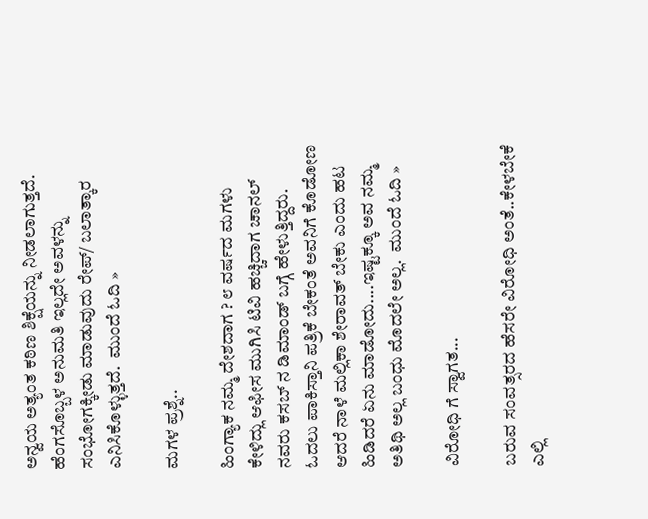ಅನ್ವಯ ಅತ್ಯಂತ ಕಠಿಣ ಶಿಕ್ಷೆಯನ್ನು ನೀಡಲಾಗುತ್ತದೆ. ಹೆಂಗಸೊಬ್ಬಳ ಅನುಮತಿ ಇಲ್ಲದೇ ಅವಳನ್ನು ಸಂಭೋಗಕ್ಕೀಡು ಮಾಡುವುದು ರೇಪ್/ ಬಲಾತ್ಕಾರ ಎನಿಸಿಕೊಳ್ಳುತ್ತದೆ.  ಮುಂದೆ ಓದಿ »

ಮಗಳ ಪ್ರಶ್ನೆ..

ಹಿಂಗ್ಯಾಕ ನಮ್ಮ ದೇಶದಾಗ ? ೮ ವರ್ಷದ ಮಗಳು ಕೇಳಿದ್ಲು ಆಫೀಸ ಮುಗಿಸಿ ಟಿವಿ ಹಚ್ಚಿದಾಗ ಚಾನಲ್ ನವರು ಕಸಬ್ ನ ಡಿಮಾಂಡ್ ಬಗ್ಗೆ ಹೇಳುತ್ತಿದ್ದರು. ಓದಲು ಪಾಕಿಸ್ತಾನಿ ಪತ್ರಿಕೆ ಬೇಕಂತೆ ಅವನಿಗೆ ಕೊಡೋಣ ಆದರೆ ನಾಳೆ ಮಲ್ಲಿಕಾ ಶೇರಾವತ್ ಬೇಕು ಎಂದು ಹಟ ಹಿಡಿದರೆ ಏನು ಮಾಡೋದು....ಇಷ್ಟಕ್ಕೂ ಅವ ನಮ್ಮ ಅತಿಥಿ ಅಲ್ಲ ಬಂಧು ಮೊದಲೇ ಅಲ್ಲ.  ಮುಂದೆ ಓದಿ »

ವಿರೋಧಿ ಗೆ ಸ್ವಾಗತ...

ಬರುವ ಸಂವತ್ಸರದ ಹೆಸರೇ ವಿರೋಧಿ ಅಂತೆ..ಕೇಳಬೇಕೆ ಎಲ್ಲಿ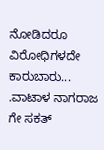ನೋಡಿದರೂ ವಿರೋಧಿಗಳದೇ ಕಾರುಬಾರು...
.ವಾಟಾಳ ನಾಗರಾಜ ಗೇ ಸಕತ್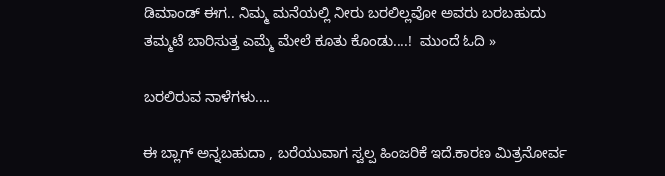ಡಿಮಾಂಡ್ ಈಗ.. ನಿಮ್ಮ ಮನೆಯಲ್ಲಿ ನೀರು ಬರಲಿಲ್ಲವೋ ಅವರು ಬರಬಹುದು
ತಮ್ಮಟೆ ಬಾರಿಸುತ್ತ ಎಮ್ಮೆ ಮೇಲೆ ಕೂತು ಕೊಂಡು....!  ಮುಂದೆ ಓದಿ »

ಬರಲಿರುವ ನಾಳೆಗಳು....

ಈ ಬ್ಲಾಗ್ ಅನ್ನಬಹುದಾ , ಬರೆಯುವಾಗ ಸ್ವಲ್ಪ ಹಿಂಜರಿಕೆ ಇದೆ.ಕಾರಣ ಮಿತ್ರನೋರ್ವ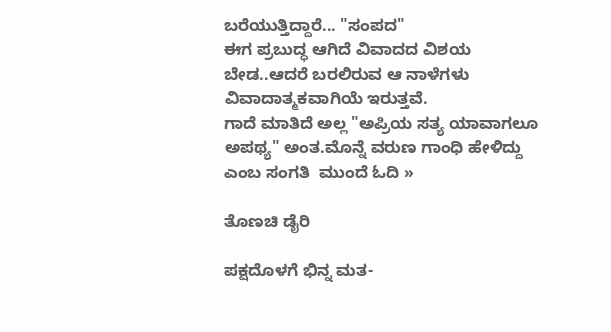ಬರೆಯುತ್ತಿದ್ದಾರೆ... "ಸಂಪದ"
ಈಗ ಪ್ರಬುದ್ಧ ಆಗಿದೆ ವಿವಾದದ ವಿಶಯ ಬೇಡ..ಆದರೆ ಬರಲಿರುವ ಆ ನಾಳೆಗಳು ವಿವಾದಾತ್ಮಕವಾಗಿಯೆ ಇರುತ್ತವೆ.
ಗಾದೆ ಮಾತಿದೆ ಅಲ್ಲ "ಅಪ್ರಿಯ ಸತ್ಯ ಯಾವಾಗಲೂ ಅಪಥ್ಯ" ಅಂತ.ಮೊನ್ನೆ ವರುಣ ಗಾಂಧಿ ಹೇಳಿದ್ದು ಎಂಬ ಸಂಗತಿ  ಮುಂದೆ ಓದಿ »

ತೊಣಚಿ ಡೈರಿ

ಪಕ್ಷದೊಳಗೆ ಭಿನ್ನ ಮತ-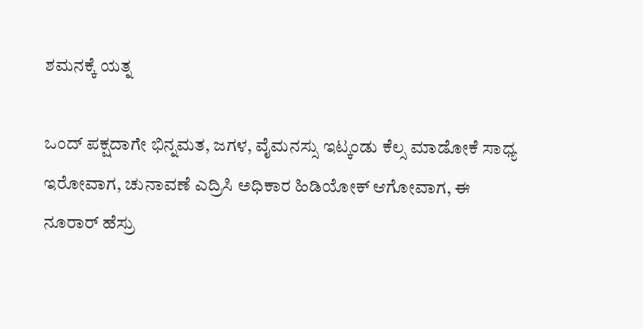ಶಮನಕ್ಕೆ ಯತ್ನ

ಒಂದ್ ಪಕ್ಷದಾಗೇ ಭಿನ್ನಮತ, ಜಗಳ, ವೈಮನಸ್ಸು ಇಟ್ಕಂಡು ಕೆಲ್ಸ ಮಾಡೋಕೆ ಸಾಧ್ಯ
ಇರೋವಾಗ, ಚುನಾವಣೆ ಎದ್ರಿಸಿ ಅಧಿಕಾರ ಹಿಡಿಯೋಕ್ ಆಗೋವಾಗ, ಈ ನೂರಾರ್ ಹೆಸ್ರು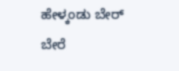ಹೇಳ್ಕಂಡು ಬೇರ್ ಬೇರೆ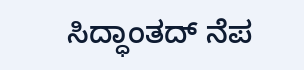ಸಿದ್ಧಾಂತದ್ ನೆಪ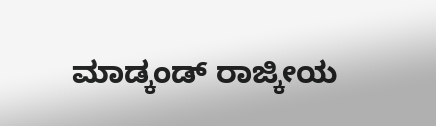ಮಾಡ್ಕಂಡ್ ರಾಜ್ಕೀಯ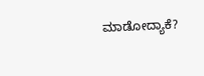ಮಾಡೋದ್ಯಾಕೆ?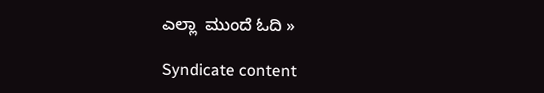ಎಲ್ಲಾ  ಮುಂದೆ ಓದಿ »

Syndicate content